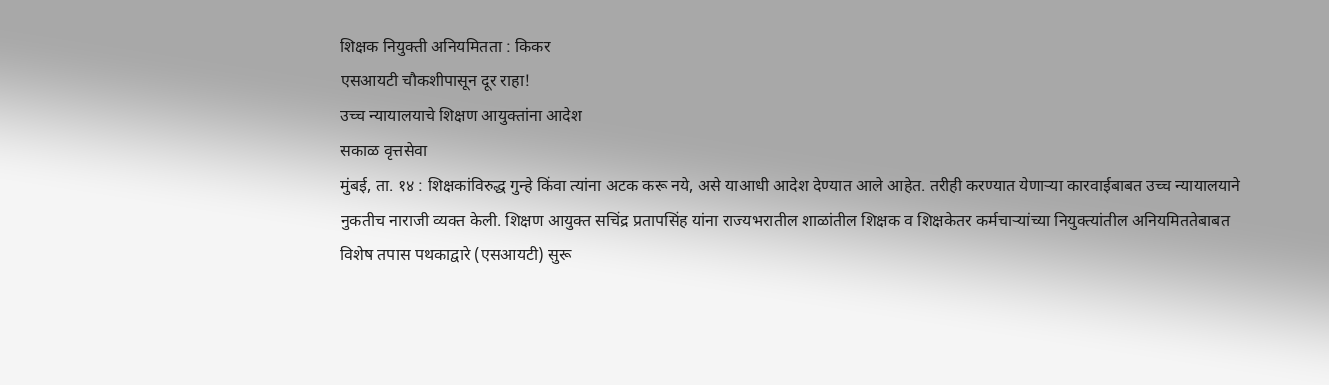शिक्षक नियुक्ती अनियमितता : किकर
एसआयटी चौकशीपासून दूर राहा!
उच्च न्यायालयाचे शिक्षण आयुक्तांना आदेश
सकाळ वृत्तसेवा
मुंबई, ता. १४ : शिक्षकांविरुद्ध गुन्हे किंवा त्यांना अटक करू नये, असे याआधी आदेश देण्यात आले आहेत. तरीही करण्यात येणाऱ्या कारवाईबाबत उच्च न्यायालयाने नुकतीच नाराजी व्यक्त केली. शिक्षण आयुक्त सचिंद्र प्रतापसिंह यांना राज्यभरातील शाळांतील शिक्षक व शिक्षकेतर कर्मचाऱ्यांच्या नियुक्त्यांतील अनियमिततेबाबत विशेष तपास पथकाद्वारे (एसआयटी) सुरू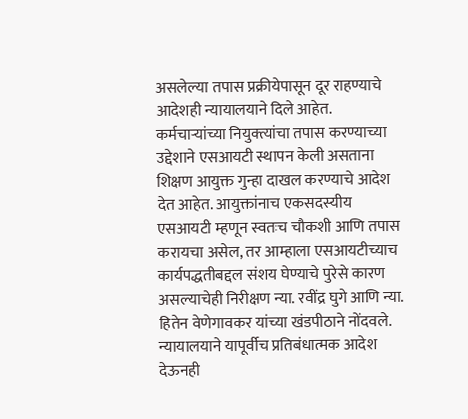असलेल्या तपास प्रक्रीयेपासून दूर राहण्याचे आदेशही न्यायालयाने दिले आहेत.
कर्मचाऱ्यांच्या नियुक्त्यांचा तपास करण्याच्या उद्देशाने एसआयटी स्थापन केली असताना शिक्षण आयुक्त गुन्हा दाखल करण्याचे आदेश देत आहेत. आयुक्तांनाच एकसदस्यीय एसआयटी म्हणून स्वतःच चौकशी आणि तपास करायचा असेल, तर आम्हाला एसआयटीच्याच कार्यपद्धतीबद्दल संशय घेण्याचे पुरेसे कारण असल्याचेही निरीक्षण न्या. रवींद्र घुगे आणि न्या. हितेन वेणेगावकर यांच्या खंडपीठाने नोंदवले.
न्यायालयाने यापूर्वीच प्रतिबंधात्मक आदेश देऊनही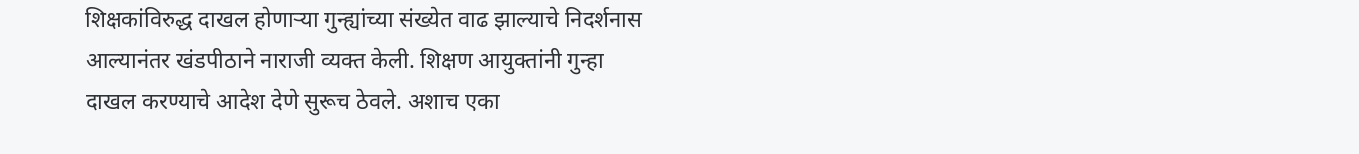शिक्षकांविरुद्ध दाखल होणाऱ्या गुन्ह्यांच्या संख्येत वाढ झाल्याचे निदर्शनास आल्यानंतर खंडपीठाने नाराजी व्यक्त केली. शिक्षण आयुक्तांनी गुन्हा दाखल करण्याचे आदेश देणे सुरूच ठेवले. अशाच एका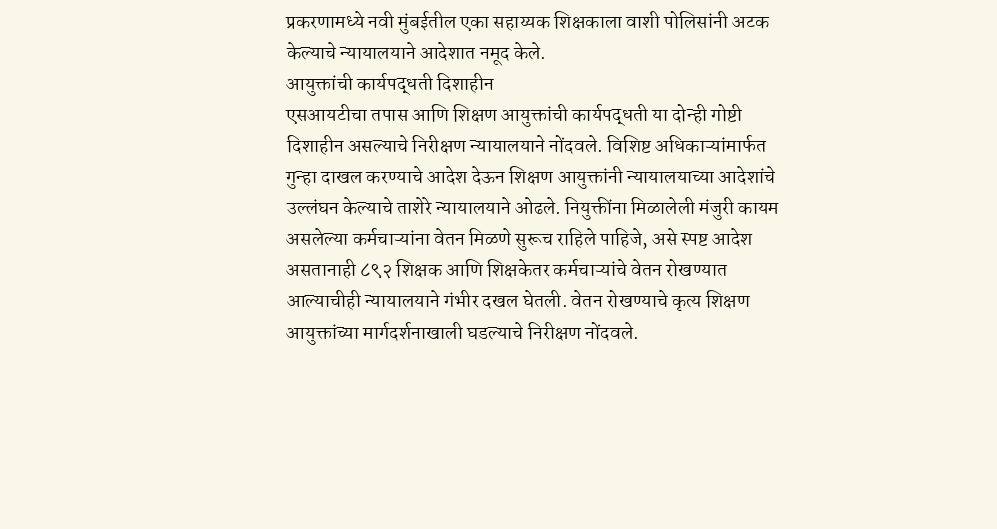प्रकरणामध्ये नवी मुंबईतील एका सहाय्यक शिक्षकाला वाशी पोलिसांनी अटक केल्याचे न्यायालयाने आदेशात नमूद केले.
आयुक्तांची कार्यपद्धती दिशाहीन
एसआयटीचा तपास आणि शिक्षण आयुक्तांची कार्यपद्धती या दोन्ही गोष्टी दिशाहीन असल्याचे निरीक्षण न्यायालयाने नोंदवले. विशिष्ट अधिकाऱ्यांमार्फत गुन्हा दाखल करण्याचे आदेश देऊन शिक्षण आयुक्तांनी न्यायालयाच्या आदेशांचे उल्लंघन केल्याचे ताशेरे न्यायालयाने ओढले. नियुक्तींना मिळालेली मंजुरी कायम असलेल्या कर्मचाऱ्यांना वेतन मिळणे सुरूच राहिले पाहिजे, असे स्पष्ट आदेश असतानाही ८९२ शिक्षक आणि शिक्षकेतर कर्मचाऱ्यांचे वेतन रोखण्यात आल्याचीही न्यायालयाने गंभीर दखल घेतली. वेतन रोखण्याचे कृत्य शिक्षण आयुक्तांच्या मार्गदर्शनाखाली घडल्याचे निरीक्षण नोंदवले.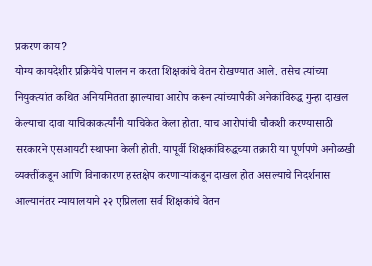प्रकरण काय?
योग्य कायदेशीर प्रक्रियेचे पालन न करता शिक्षकांचे वेतन रोखण्यात आले. तसेच त्यांच्या नियुक्त्यांत कथित अनियमितता झाल्याचा आरोप करून त्यांच्यापैकी अनेकांविरुद्ध गुन्हा दाखल केल्याचा दावा याचिकाकर्त्यांनी याचिकेत केला होता. याच आरोपांची चौकशी करण्यासाठी सरकारने एसआयटी स्थापना केली होती. यापूर्वी शिक्षकांविरुद्धच्या तक्रारी या पूर्णपणे अनोळखी व्यक्तींकडून आणि विनाकारण हस्तक्षेप करणाऱ्यांकडून दाखल होत असल्याचे निदर्शनास आल्यानंतर न्यायालयाने २२ एप्रिलला सर्व शिक्षकांचे वेतन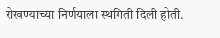रोखण्याच्या निर्णयाला स्थगिती दिली होती.